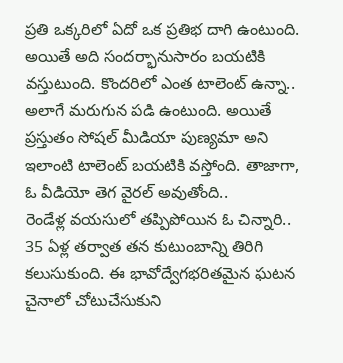ప్రతి ఒక్కరిలో ఏదో ఒక ప్రతిభ దాగి ఉంటుంది. అయితే అది సందర్భానుసారం బయటికి వస్తుటుంది. కొందరిలో ఎంత టాలెంట్ ఉన్నా.. అలాగే మరుగున పడి ఉంటుంది. అయితే ప్రస్తుతం సోషల్ మీడియా పుణ్యమా అని ఇలాంటి టాలెంట్ బయటికి వస్తోంది. తాజాగా, ఓ వీడియో తెగ వైరల్ అవుతోంది..
రెండేళ్ల వయసులో తప్పిపోయిన ఓ చిన్నారి.. 35 ఏళ్ల తర్వాత తన కుటుంబాన్ని తిరిగి కలుసుకుంది. ఈ భావోద్వేగభరితమైన ఘటన చైనాలో చోటుచేసుకుని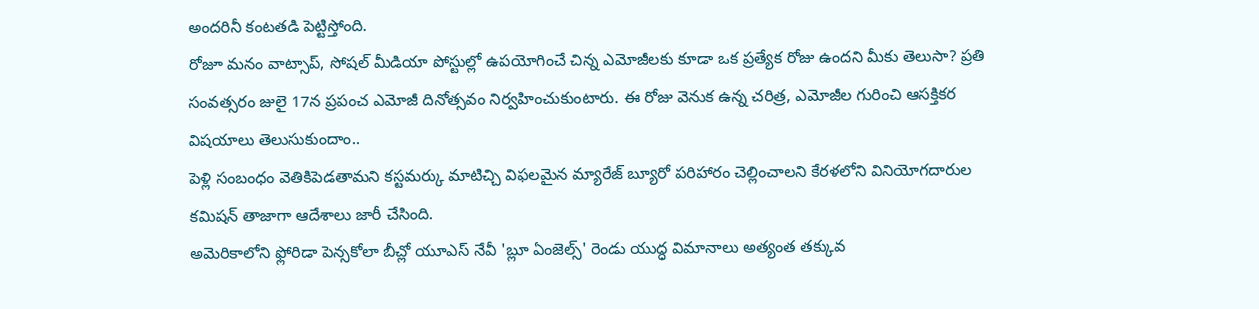అందరినీ కంటతడి పెట్టిస్తోంది.
రోజూ మనం వాట్సాప్, సోషల్ మీడియా పోస్టుల్లో ఉపయోగించే చిన్న ఎమోజీలకు కూడా ఒక ప్రత్యేక రోజు ఉందని మీకు తెలుసా? ప్రతి సంవత్సరం జులై 17న ప్రపంచ ఎమోజీ దినోత్సవం నిర్వహించుకుంటారు. ఈ రోజు వెనుక ఉన్న చరిత్ర, ఎమోజీల గురించి ఆసక్తికర విషయాలు తెలుసుకుందాం..
పెళ్లి సంబంధం వెతికిపెడతామని కస్టమర్కు మాటిచ్చి విఫలమైన మ్యారేజ్ బ్యూరో పరిహారం చెల్లించాలని కేరళలోని వినియోగదారుల కమిషన్ తాజాగా ఆదేశాలు జారీ చేసింది.
అమెరికాలోని ఫ్లోరిడా పెన్సకోలా బీచ్లో యూఎస్ నేవీ 'బ్లూ ఏంజెల్స్' రెండు యుద్ధ విమానాలు అత్యంత తక్కువ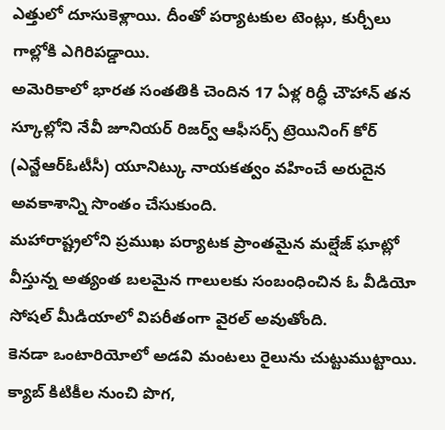ఎత్తులో దూసుకెళ్లాయి. దీంతో పర్యాటకుల టెంట్లు, కుర్చీలు గాల్లోకి ఎగిరిపడ్డాయి.
అమెరికాలో భారత సంతతికి చెందిన 17 ఏళ్ల రిద్ధీ చౌహాన్ తన స్కూల్లోని నేవీ జూనియర్ రిజర్వ్ ఆఫీసర్స్ ట్రెయినింగ్ కోర్ (ఎన్జేఆర్ఓటీసీ) యూనిట్కు నాయకత్వం వహించే అరుదైన అవకాశాన్ని సొంతం చేసుకుంది.
మహారాష్ట్రలోని ప్రముఖ పర్యాటక ప్రాంతమైన మల్షేజ్ ఘాట్లో వీస్తున్న అత్యంత బలమైన గాలులకు సంబంధించిన ఓ వీడియో సోషల్ మీడియాలో విపరీతంగా వైరల్ అవుతోంది.
కెనడా ఒంటారియోలో అడవి మంటలు రైలును చుట్టుముట్టాయి. క్యాబ్ కిటికీల నుంచి పొగ,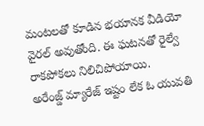మంటలతో కూడిన భయానక వీడియో వైరల్ అవుతోంది. ఈ ఘటనతో రైల్వే రాకపోకలు నిలిచిపోయాయి.
అరేంజ్డ్ మ్యారేజ్ ఇష్టం లేక ఓ యువతి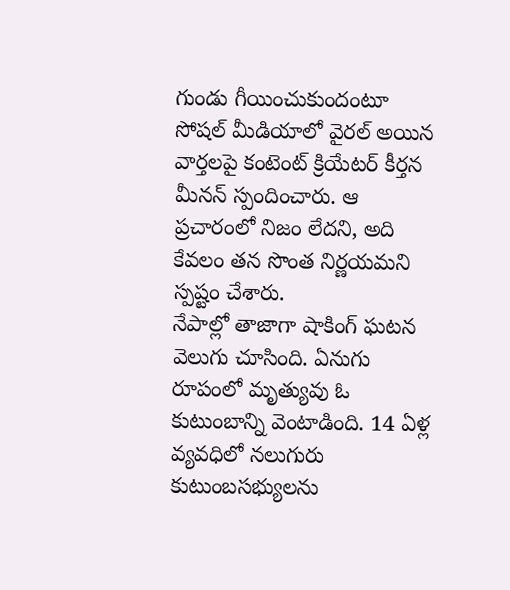గుండు గీయించుకుందంటూ సోషల్ మీడియాలో వైరల్ అయిన వార్తలపై కంటెంట్ క్రియేటర్ కీర్తన మీనన్ స్పందించారు. ఆ ప్రచారంలో నిజం లేదని, అది కేవలం తన సొంత నిర్ణయమని స్పష్టం చేశారు.
నేపాల్లో తాజాగా షాకింగ్ ఘటన వెలుగు చూసింది. ఏనుగు రూపంలో మృత్యువు ఓ కుటుంబాన్ని వెంటాడింది. 14 ఏళ్ల వ్యవధిలో నలుగురు కుటుంబసభ్యులను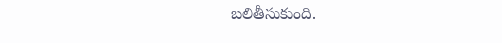బలితీసుకుంది.